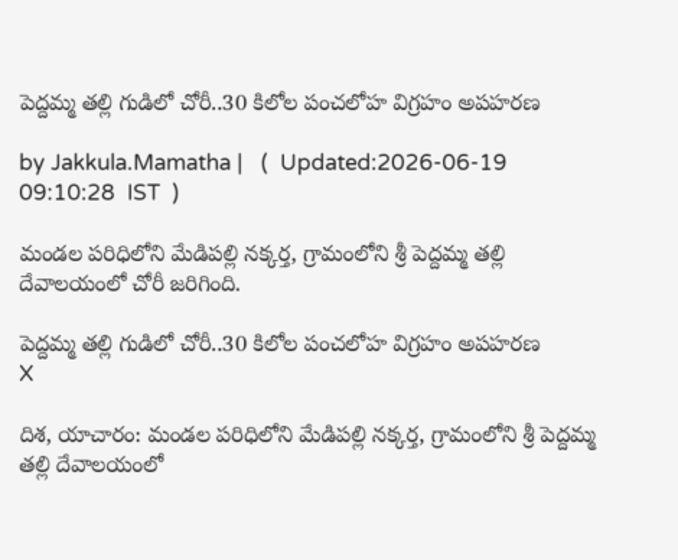పెద్దమ్మ తల్లి గుడిలో చోరీ..30 కిలోల పంచలోహ విగ్రహం అపహరణ

by Jakkula.Mamatha |   (  Updated:2026-06-19 09:10:28  IST  )

మండల పరిధిలోని మేడిపల్లి నక్కర్త, గ్రామంలోని శ్రీ పెద్దమ్మ తల్లి దేవాలయంలో చోరీ జరిగింది.

పెద్దమ్మ తల్లి గుడిలో చోరీ..30 కిలోల పంచలోహ విగ్రహం అపహరణ
X

దిశ, యాచారం: మండల పరిధిలోని మేడిపల్లి నక్కర్త, గ్రామంలోని శ్రీ పెద్దమ్మ తల్లి దేవాలయంలో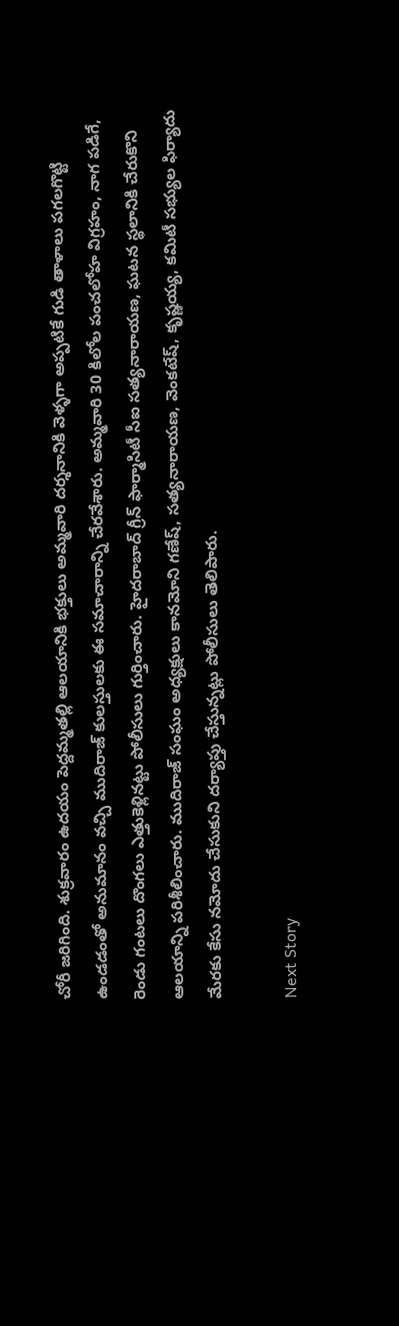చోరీ జరిగింది. శుక్రవారం ఉదయం పెద్దమ్మతల్లి ఆలయానికి భక్తులు అమ్మవారి దర్శనానికి వెళ్ళగా అప్పటికే గుడి తాళాలు పగలగొట్టి ఉండడంతో అనుమానం వచ్చి ముదిరాజ్ కులస్తులకు ఈ సమాచారాన్ని చేరవేశారు. అమ్మవారి 30 కిలోల పంచలోహ విగ్రహం, నాగ పడిగే, రెండు గంటలు దొంగలు ఎత్తుకెళ్లినట్టు పోలీసులు గుర్తించారు. హైదరాబాద్ గ్రీన్ ఫార్మాసిటీ సీఐ సత్యనారాయణ, ఘటన స్థలానికి చేరుకొని ఆలయాన్ని పరిశీలించారు. ముదిరాజ్ సంఘం అధ్యక్షులు కానమోని గణేష్, సత్యనారాయణ, వెంకటేష్, కృష్ణయ్య, కమిటీ సభ్యుల ఫిర్యాదు మేరకు కేసు నమోదు చేసుకుని దర్యాప్తు చేస్తున్నట్లు పోలీసులు తెలిపారు.

Next Story